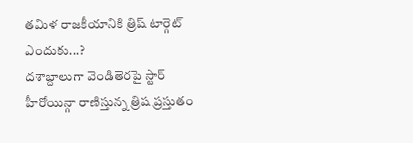తమిళ రాజకీయానికి త్రిష్ టార్గెట్ ఎందుకు...?
దశాబ్దాలుగా వెండితెరపై స్టార్ హీరోయిన్గా రాణిస్తున్న త్రిష ప్రస్తుతం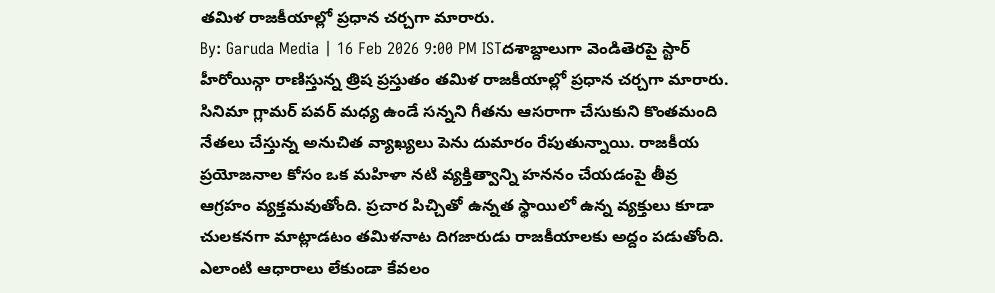తమిళ రాజకీయాల్లో ప్రధాన చర్చగా మారారు.
By: Garuda Media | 16 Feb 2026 9:00 PM ISTదశాబ్దాలుగా వెండితెరపై స్టార్ హీరోయిన్గా రాణిస్తున్న త్రిష ప్రస్తుతం తమిళ రాజకీయాల్లో ప్రధాన చర్చగా మారారు. సినిమా గ్లామర్ పవర్ మధ్య ఉండే సన్నని గీతను ఆసరాగా చేసుకుని కొంతమంది నేతలు చేస్తున్న అనుచిత వ్యాఖ్యలు పెను దుమారం రేపుతున్నాయి. రాజకీయ ప్రయోజనాల కోసం ఒక మహిళా నటి వ్యక్తిత్వాన్ని హననం చేయడంపై తీవ్ర ఆగ్రహం వ్యక్తమవుతోంది. ప్రచార పిచ్చితో ఉన్నత స్థాయిలో ఉన్న వ్యక్తులు కూడా చులకనగా మాట్లాడటం తమిళనాట దిగజారుడు రాజకీయాలకు అద్దం పడుతోంది. ఎలాంటి ఆధారాలు లేకుండా కేవలం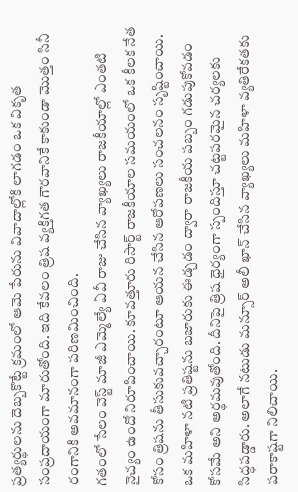ప్రత్యర్థులను దెబ్బకొట్టే క్రమంలో ఆమె పేరును వివాదాల్లోకి లాగడం ఒక వికృత సంప్రదాయంగా మారుతోంది. ఇది కేవలం త్రిష వ్యక్తిగత గౌరవానికే కాకుండా మొత్తం సినీ రంగానికి అవమానంగా పరిణమించింది.
గతంలో సేలం వెస్ట్ మాజీ ఎమ్మెల్యే ఏవీ రాజు చేసిన వ్యాఖ్యలు రాజకీయాల్లో ఎంతటి నైచ్యం ఉందో నిరూపించాయి. కూవత్తూరు రిసార్ట్ రాజకీయాల సమయంలో ఒక కీలక నేత కోసం త్రిషను తీసుకువచ్చారంటూ ఆయన చేసిన ఆరోపణలు సంచలనం సృష్టించాయి. ఒక మహిళా నటి ప్రతిష్టను బజారుకు ఈడ్చడం ద్వారా రాజకీయ పబ్బం గడుపుకోవడం కోసమే అని అర్థమవుతోంది. దీనిపై త్రిష ధైర్యంగా స్పందిస్తూ చట్టపరమైన చర్యలకు సిద్ధపడ్డారు. అలాగే నటుడు మన్సూర్ అలీ ఖాన్ చేసిన వ్యాఖ్యలు మహిళా వ్యతిరేకతకు పరాకాష్టగా నిలిచాయి.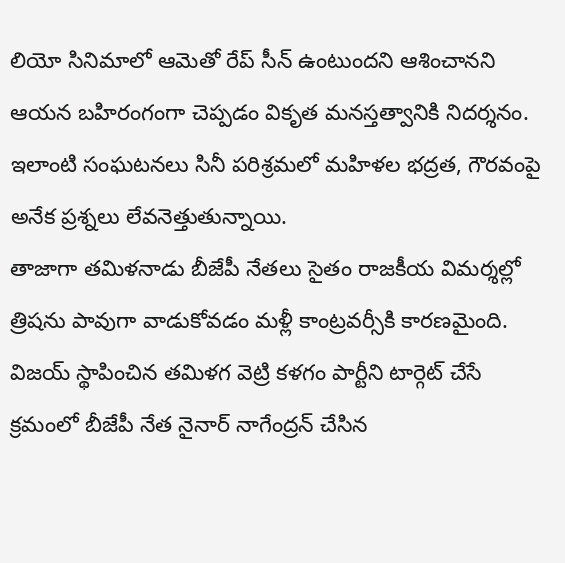లియో సినిమాలో ఆమెతో రేప్ సీన్ ఉంటుందని ఆశించానని ఆయన బహిరంగంగా చెప్పడం వికృత మనస్తత్వానికి నిదర్శనం. ఇలాంటి సంఘటనలు సినీ పరిశ్రమలో మహిళల భద్రత, గౌరవంపై అనేక ప్రశ్నలు లేవనెత్తుతున్నాయి.
తాజాగా తమిళనాడు బీజేపీ నేతలు సైతం రాజకీయ విమర్శల్లో త్రిషను పావుగా వాడుకోవడం మళ్లీ కాంట్రవర్సీకి కారణమైంది. విజయ్ స్థాపించిన తమిళగ వెట్రి కళగం పార్టీని టార్గెట్ చేసే క్రమంలో బీజేపీ నేత నైనార్ నాగేంద్రన్ చేసిన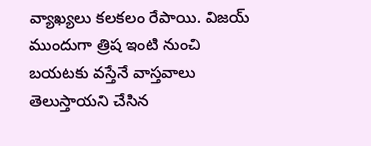వ్యాఖ్యలు కలకలం రేపాయి. విజయ్ ముందుగా త్రిష ఇంటి నుంచి బయటకు వస్తేనే వాస్తవాలు తెలుస్తాయని చేసిన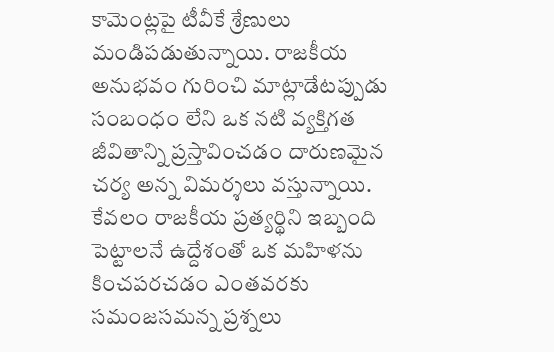కామెంట్లపై టీవీకే శ్రేణులు మండిపడుతున్నాయి. రాజకీయ అనుభవం గురించి మాట్లాడేటప్పుడు సంబంధం లేని ఒక నటి వ్యక్తిగత జీవితాన్ని ప్రస్తావించడం దారుణమైన చర్య అన్న విమర్శలు వస్తున్నాయి.
కేవలం రాజకీయ ప్రత్యర్థిని ఇబ్బంది పెట్టాలనే ఉద్దేశంతో ఒక మహిళను కించపరచడం ఎంతవరకు సమంజసమన్న ప్రశ్నలు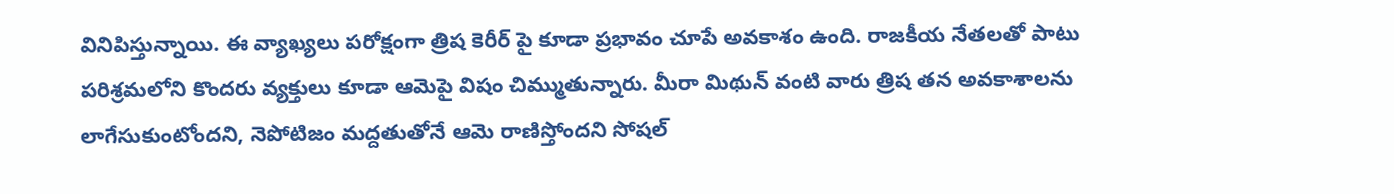వినిపిస్తున్నాయి. ఈ వ్యాఖ్యలు పరోక్షంగా త్రిష కెరీర్ పై కూడా ప్రభావం చూపే అవకాశం ఉంది. రాజకీయ నేతలతో పాటు పరిశ్రమలోని కొందరు వ్యక్తులు కూడా ఆమెపై విషం చిమ్ముతున్నారు. మీరా మిథున్ వంటి వారు త్రిష తన అవకాశాలను లాగేసుకుంటోందని, నెపోటిజం మద్దతుతోనే ఆమె రాణిస్తోందని సోషల్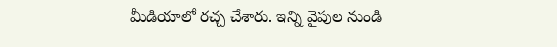మీడియాలో రచ్చ చేశారు. ఇన్ని వైపుల నుండి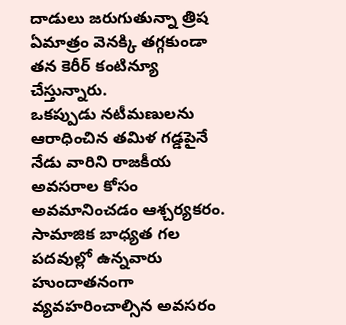దాడులు జరుగుతున్నా త్రిష ఏమాత్రం వెనక్కి తగ్గకుండా తన కెరీర్ కంటిన్యూ చేస్తున్నారు.
ఒకప్పుడు నటీమణులను ఆరాధించిన తమిళ గడ్డపైనే నేడు వారిని రాజకీయ అవసరాల కోసం అవమానించడం ఆశ్చర్యకరం. సామాజిక బాధ్యత గల పదవుల్లో ఉన్నవారు హుందాతనంగా వ్యవహరించాల్సిన అవసరం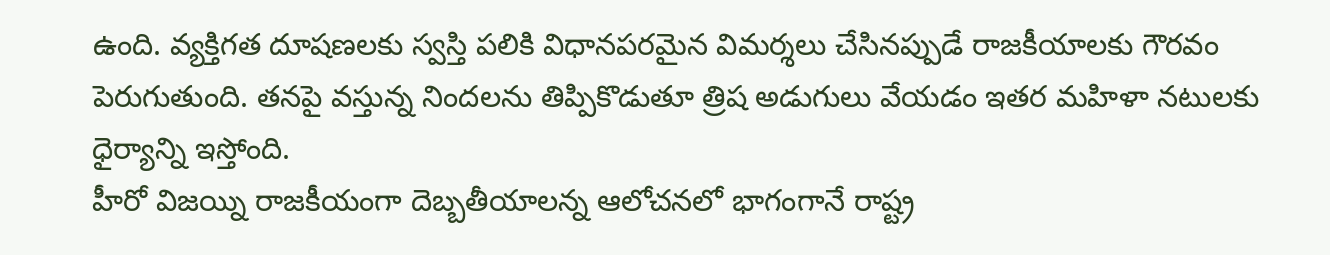ఉంది. వ్యక్తిగత దూషణలకు స్వస్తి పలికి విధానపరమైన విమర్శలు చేసినప్పుడే రాజకీయాలకు గౌరవం పెరుగుతుంది. తనపై వస్తున్న నిందలను తిప్పికొడుతూ త్రిష అడుగులు వేయడం ఇతర మహిళా నటులకు ధైర్యాన్ని ఇస్తోంది.
హీరో విజయ్ని రాజకీయంగా దెబ్బతీయాలన్న ఆలోచనలో భాగంగానే రాష్ట్ర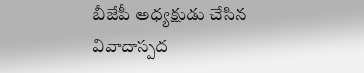బీజేపీ అధ్యక్షుడు చేసిన వివాదాస్పద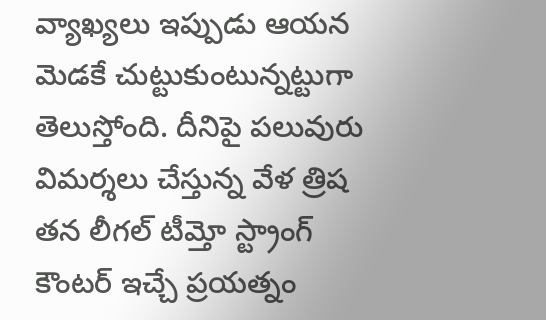వ్యాఖ్యలు ఇప్పుడు ఆయన మెడకే చుట్టుకుంటున్నట్టుగా తెలుస్తోంది. దీనిపై పలువురు విమర్శలు చేస్తున్న వేళ త్రిష తన లీగల్ టీమ్తో స్ట్రాంగ్ కౌంటర్ ఇచ్చే ప్రయత్నం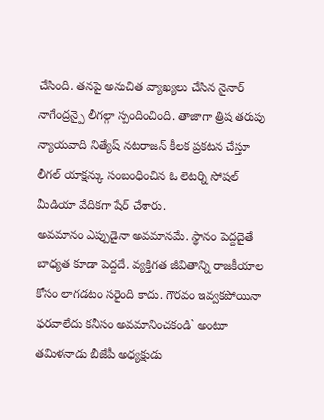చేసింది. తనపై అనుచిత వ్యాఖ్యలు చేసిన నైనార్ నాగేంద్రన్పై లీగల్గా స్పందించింది. తాజాగా త్రిష తరుపు న్యాయవాది నిత్యేష్ నటరాజన్ కీలక ప్రకటన చేస్తూ లీగల్ యాక్షన్కు సంబంధించిన ఓ లెటర్ని సోషల్ మీడియా వేదికగా షేర్ చేశారు.
అవమానం ఎప్పుడైనా అవమానమే. స్థానం పెద్దదైతే బాధ్యత కూడా పెద్దదే. వ్యక్తిగత జీవితాన్ని రాజకీయాల కోసం లాగడటం సరైంది కాదు. గౌరవం ఇవ్వకపోయినా ఫరవాలేదు కనీసం అవమానించకండి` అంటూ తమిళనాడు బీజేపీ అధ్యక్షుడు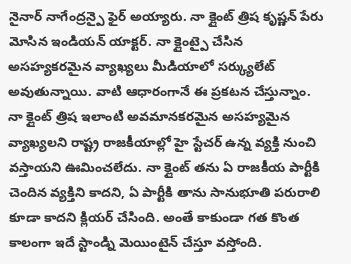నైనార్ నాగేంద్రన్పై ఫైర్ అయ్యారు. నా క్లైంట్ త్రిష కృష్ణన్ పేరు మోసిన ఇండియన్ యాక్టర్. నా క్లైంట్పై చేసిన అసహ్యకరమైన వ్యాఖ్యలు మీడియాలో సర్క్యులేట్ అవుతున్నాయి. వాటి ఆధారంగానే ఈ ప్రకటన చేస్తున్నాం.
నా క్లైంట్ త్రిష ఇలాంటి అవమానకరమైన అసహ్యమైన వ్యాఖ్యలని రాష్ట్ర రాజకీయాల్లో హై స్టేచర్ ఉన్న వ్యక్తి నుంచి వస్తాయని ఊమించలేదు. నా క్లైంట్ తను ఏ రాజకీయ పార్టీకి చెందిన వ్యక్తిని కాదని, ఏ పార్టీకి తాను సానుభూతి పరురాలి కూడా కాదని క్లియర్ చేసింది. అంతే కాకుండా గత కొంత కాలంగా ఇదే స్టాండ్ని మెయింటైన్ చేస్తూ వస్తోంది.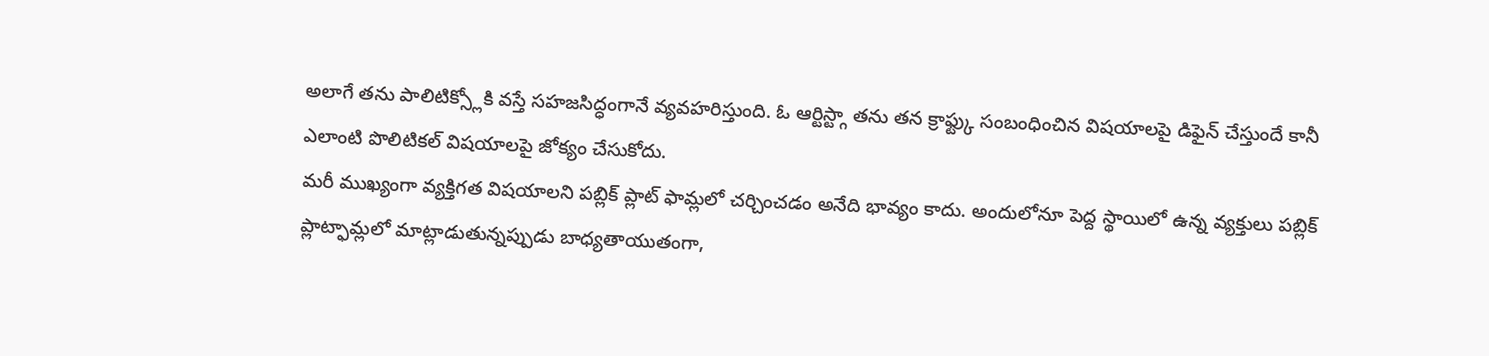అలాగే తను పాలిటిక్స్లోకి వస్తే సహజసిద్ధంగానే వ్యవహరిస్తుంది. ఓ ఆర్టిస్ట్గా తను తన క్రాఫ్ట్కు సంబంధించిన విషయాలపై డిఫైన్ చేస్తుందే కానీ ఎలాంటి పొలిటికల్ విషయాలపై జోక్యం చేసుకోదు.
మరీ ముఖ్యంగా వ్యక్తిగత విషయాలని పబ్లిక్ ప్లాట్ ఫామ్లలో చర్చించడం అనేది భావ్యం కాదు. అందులోనూ పెద్ద స్థాయిలో ఉన్న వ్యక్తులు పబ్లిక్ ప్లాట్ఫామ్లలో మాట్లాడుతున్నప్పుడు బాధ్యతాయుతంగా,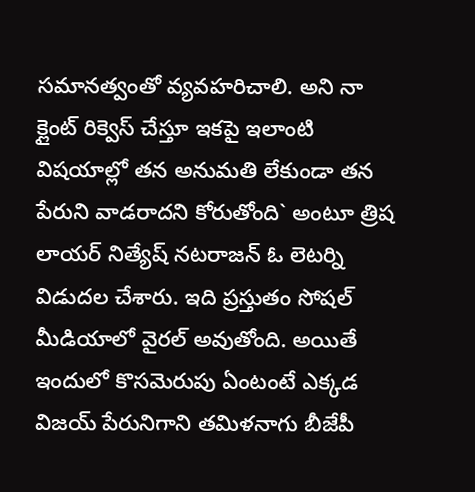సమానత్వంతో వ్యవహరిచాలి. అని నా క్లైంట్ రిక్వెస్ చేస్తూ ఇకపై ఇలాంటి విషయాల్లో తన అనుమతి లేకుండా తన పేరుని వాడరాదని కోరుతోంది` అంటూ త్రిష లాయర్ నిత్యేష్ నటరాజన్ ఓ లెటర్ని విడుదల చేశారు. ఇది ప్రస్తుతం సోషల్ మీడియాలో వైరల్ అవుతోంది. అయితే ఇందులో కొసమెరుపు ఏంటంటే ఎక్కడ విజయ్ పేరునిగాని తమిళనాగు బీజేపీ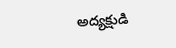అద్యక్షుడి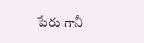పేరు గానీ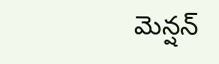మెన్షన్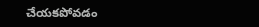చేయకపోవడం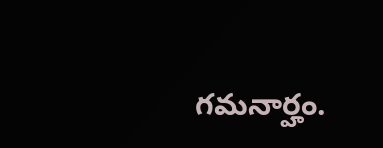గమనార్హం.